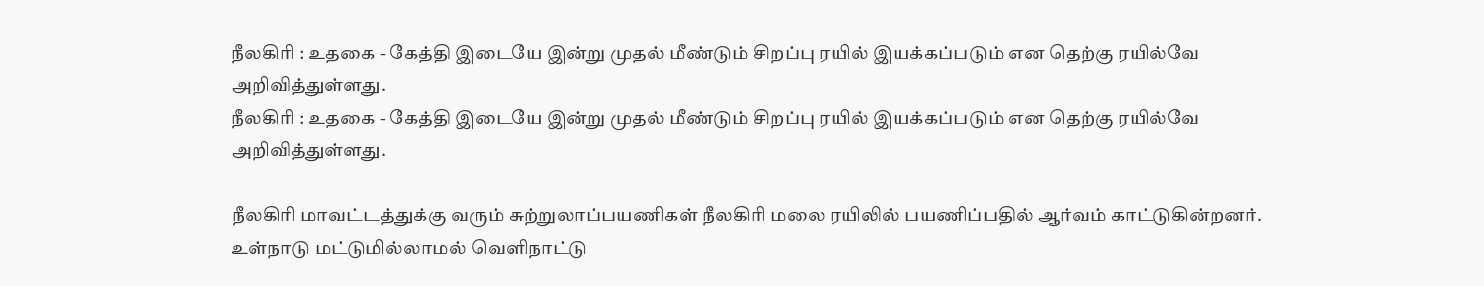நீலகிரி : உதகை - கேத்தி இடையே இன்று முதல் மீண்டும் சிறப்பு ரயில் இயக்கப்படும் என தெற்கு ரயில்வே அறிவித்துள்ளது.
நீலகிரி : உதகை - கேத்தி இடையே இன்று முதல் மீண்டும் சிறப்பு ரயில் இயக்கப்படும் என தெற்கு ரயில்வே அறிவித்துள்ளது.

நீலகிரி மாவட்டத்துக்கு வரும் சுற்றுலாப்பயணிகள் நீலகிரி மலை ரயிலில் பயணிப்பதில் ஆர்வம் காட்டுகின்றனர். உள்நாடு மட்டுமில்லாமல் வெளிநாட்டு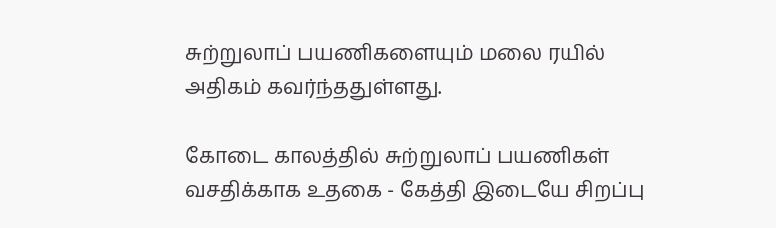சுற்றுலாப் பயணிகளையும் மலை ரயில் அதிகம் கவர்ந்ததுள்ளது.

கோடை காலத்தில் சுற்றுலாப் பயணிகள் வசதிக்காக உதகை - கேத்தி இடையே சிறப்பு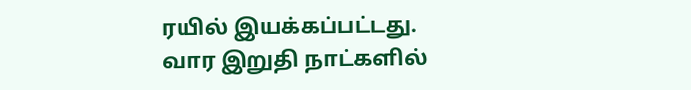ரயில் இயக்கப்பட்டது. வார இறுதி நாட்களில்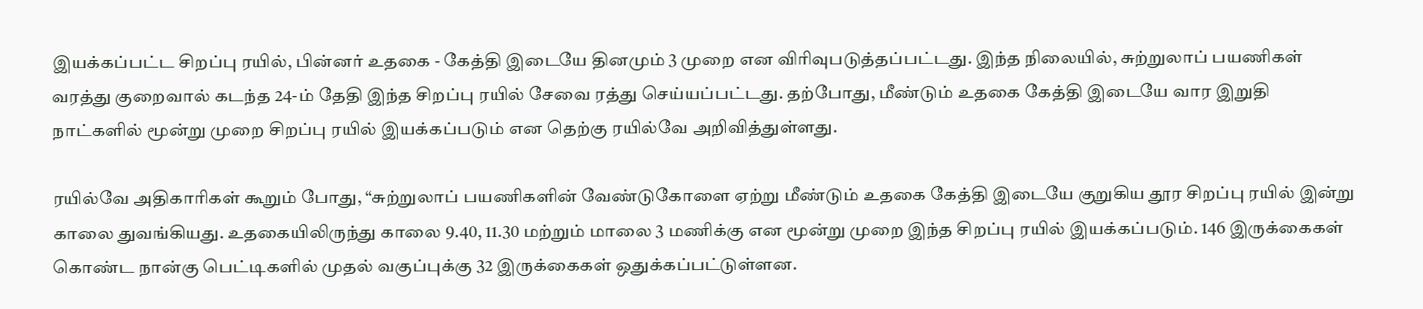இயக்கப்பட்ட சிறப்பு ரயில், பின்னர் உதகை - கேத்தி இடையே தினமும் 3 முறை என விரிவுபடுத்தப்பட்டது. இந்த நிலையில், சுற்றுலாப் பயணிகள் வரத்து குறைவால் கடந்த 24-ம் தேதி இந்த சிறப்பு ரயில் சேவை ரத்து செய்யப்பட்டது. தற்போது, மீண்டும் உதகை கேத்தி இடையே வார இறுதி நாட்களில் மூன்று முறை சிறப்பு ரயில் இயக்கப்படும் என தெற்கு ரயில்வே அறிவித்துள்ளது.

ரயில்வே அதிகாரிகள் கூறும் போது, “சுற்றுலாப் பயணிகளின் வேண்டுகோளை ஏற்று மீண்டும் உதகை கேத்தி இடையே குறுகிய தூர சிறப்பு ரயில் இன்று காலை துவங்கியது. உதகையிலிருந்து காலை 9.40, 11.30 மற்றும் மாலை 3 மணிக்கு என மூன்று முறை இந்த சிறப்பு ரயில் இயக்கப்படும். 146 இருக்கைகள் கொண்ட நான்கு பெட்டிகளில் முதல் வகுப்புக்கு 32 இருக்கைகள் ஒதுக்கப்பட்டுள்ளன.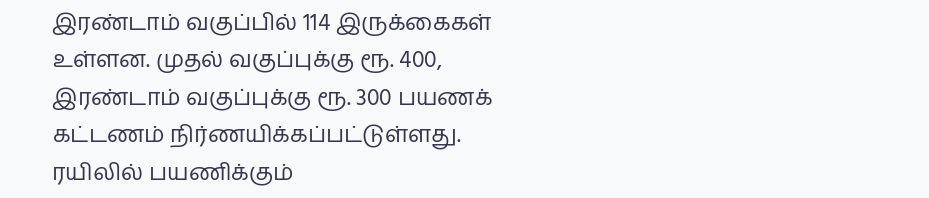இரண்டாம் வகுப்பில் 114 இருக்கைகள் உள்ளன. முதல் வகுப்புக்கு ரூ. 400, இரண்டாம் வகுப்புக்கு ரூ. 300 பயணக் கட்டணம் நிர்ணயிக்கப்பட்டுள்ளது. ரயிலில் பயணிக்கும்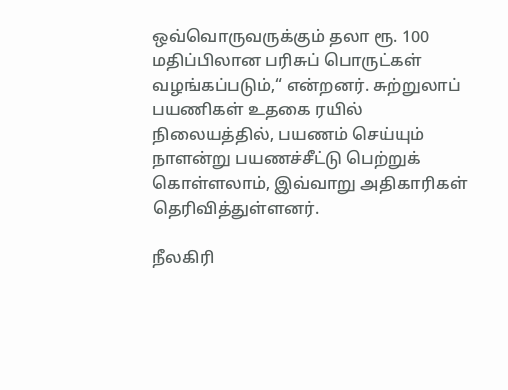ஒவ்வொருவருக்கும் தலா ரூ. 100 மதிப்பிலான பரிசுப் பொருட்கள் வழங்கப்படும்,“ என்றனர். சுற்றுலாப் பயணிகள் உதகை ரயில் நிலையத்தில், பயணம் செய்யும் நாளன்று பயணச்சீட்டு பெற்றுக் கொள்ளலாம், இவ்வாறு அதிகாரிகள் தெரிவித்துள்ளனர்.

நீலகிரி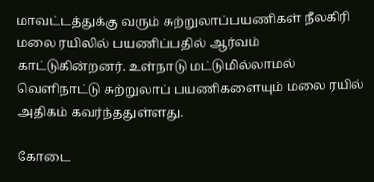மாவட்டத்துக்கு வரும் சுற்றுலாப்பயணிகள் நீலகிரி மலை ரயிலில் பயணிப்பதில் ஆர்வம் காட்டுகின்றனர். உள்நாடு மட்டுமில்லாமல் வெளிநாட்டு சுற்றுலாப் பயணிகளையும் மலை ரயில் அதிகம் கவர்ந்ததுள்ளது.

கோடை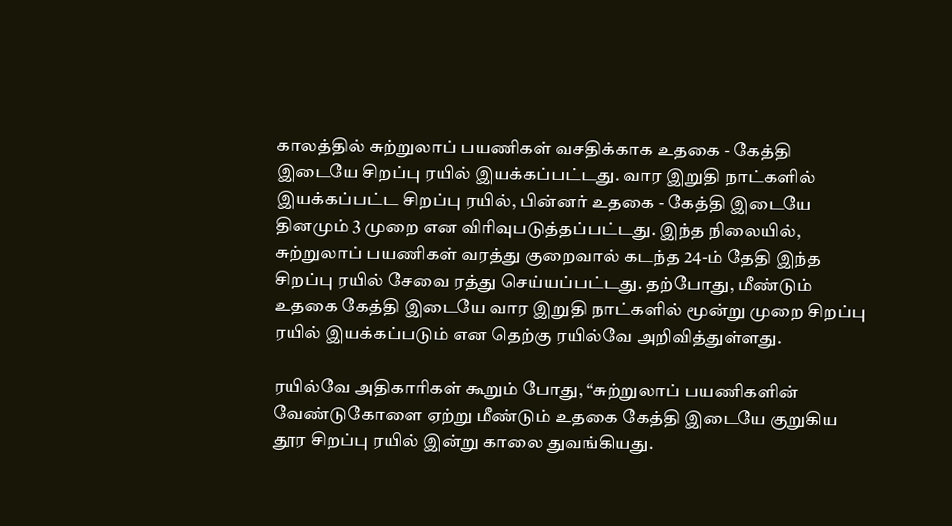காலத்தில் சுற்றுலாப் பயணிகள் வசதிக்காக உதகை - கேத்தி இடையே சிறப்பு ரயில் இயக்கப்பட்டது. வார இறுதி நாட்களில் இயக்கப்பட்ட சிறப்பு ரயில், பின்னர் உதகை - கேத்தி இடையே தினமும் 3 முறை என விரிவுபடுத்தப்பட்டது. இந்த நிலையில், சுற்றுலாப் பயணிகள் வரத்து குறைவால் கடந்த 24-ம் தேதி இந்த சிறப்பு ரயில் சேவை ரத்து செய்யப்பட்டது. தற்போது, மீண்டும் உதகை கேத்தி இடையே வார இறுதி நாட்களில் மூன்று முறை சிறப்பு ரயில் இயக்கப்படும் என தெற்கு ரயில்வே அறிவித்துள்ளது.

ரயில்வே அதிகாரிகள் கூறும் போது, “சுற்றுலாப் பயணிகளின் வேண்டுகோளை ஏற்று மீண்டும் உதகை கேத்தி இடையே குறுகிய தூர சிறப்பு ரயில் இன்று காலை துவங்கியது.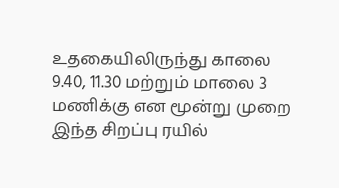உதகையிலிருந்து காலை 9.40, 11.30 மற்றும் மாலை 3 மணிக்கு என மூன்று முறை இந்த சிறப்பு ரயில்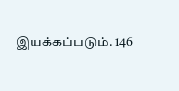இயக்கப்படும். 146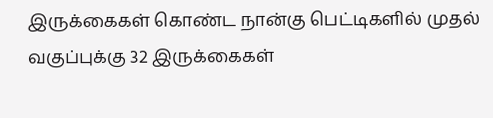இருக்கைகள் கொண்ட நான்கு பெட்டிகளில் முதல் வகுப்புக்கு 32 இருக்கைகள்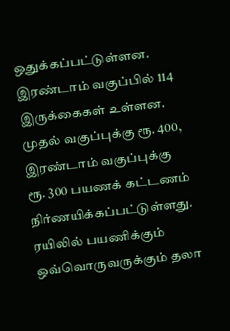ஒதுக்கப்பட்டுள்ளன. இரண்டாம் வகுப்பில் 114 இருக்கைகள் உள்ளன. முதல் வகுப்புக்கு ரூ. 400, இரண்டாம் வகுப்புக்கு ரூ. 300 பயணக் கட்டணம் நிர்ணயிக்கப்பட்டுள்ளது. ரயிலில் பயணிக்கும் ஒவ்வொருவருக்கும் தலா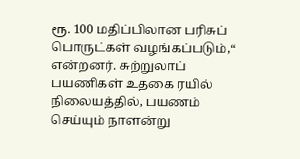ரூ. 100 மதிப்பிலான பரிசுப் பொருட்கள் வழங்கப்படும்,“ என்றனர். சுற்றுலாப் பயணிகள் உதகை ரயில் நிலையத்தில், பயணம் செய்யும் நாளன்று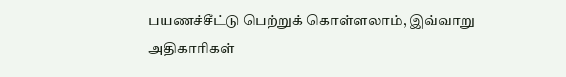பயணச்சீட்டு பெற்றுக் கொள்ளலாம், இவ்வாறு அதிகாரிகள்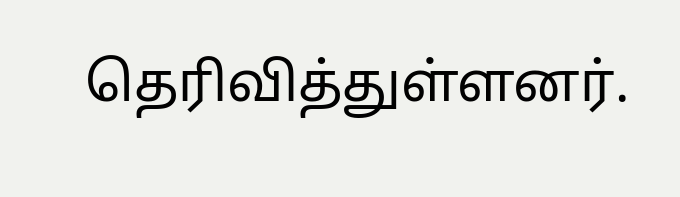தெரிவித்துள்ளனர்.